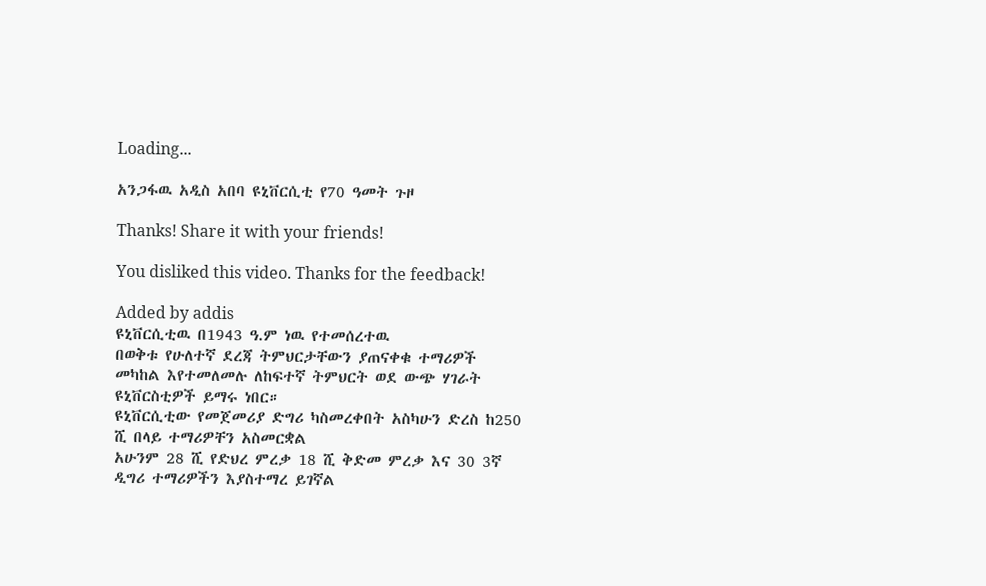Loading...

አንጋፋዉ አዲስ አበባ ዩኒቨርሲቲ የ70 ዓመት ጉዞ

Thanks! Share it with your friends!

You disliked this video. Thanks for the feedback!

Added by addis
ዩኒቨርሲቲዉ በ1943 ዓ.ም ነዉ የተመሰረተዉ
በወቅቱ የሁለተኛ ደረጃ ትምህርታቸውን ያጠናቀቁ ተማሪዎች መካከል እየተመለመሉ ለከፍተኛ ትምህርት ወደ ውጭ ሃገራት ዩኒቨርስቲዎች ይማሩ ነበር።
ዩኒቨርሲቲው የመጀመሪያ ድግሪ ካስመረቀበት አስካሁን ድረስ ከ250 ሺ በላይ ተማሪዎቸን አስመርቋል
አሁንም 28 ሺ የድህረ ምረቃ 18 ሺ ቅድመ ምረቃ እና 30 3ኛ ዲግሪ ተማሪዎችን እያስተማረ ይገኛል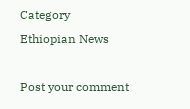Category
Ethiopian News

Post your comment